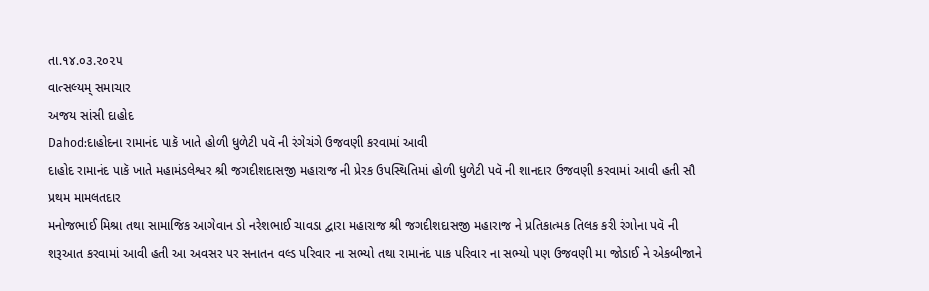તા.૧૪.૦૩.૨૦૨૫
વાત્સલ્યમ્ સમાચાર
અજય સાંસી દાહોદ
Dahod:દાહોદના રામાનંદ પાકૅ ખાતે હોળી ધુળેટી પવૅ ની રંગેચંગે ઉજવણી કરવામાં આવી
દાહોદ રામાનંદ પાકૅ ખાતે મહામંડલેશ્વર શ્રી જગદીશદાસજી મહારાજ ની પ્રેરક ઉપસ્થિતિમાં હોળી ધુળેટી પવૅ ની શાનદાર ઉજવણી કરવામાં આવી હતી સૌ પ્રથમ મામલતદાર
મનોજભાઈ મિશ્રા તથા સામાજિક આગેવાન ડો નરેશભાઈ ચાવડા દ્વારા મહારાજ શ્રી જગદીશદાસજી મહારાજ ને પ્રતિકાત્મક તિલક કરી રંગોના પવૅ ની શરૂઆત કરવામાં આવી હતી આ અવસર પર સનાતન વલ્ડ પરિવાર ના સભ્યો તથા રામાનંદ પાક પરિવાર ના સભ્યો પણ ઉજવણી મા જોડાઈ ને એકબીજાને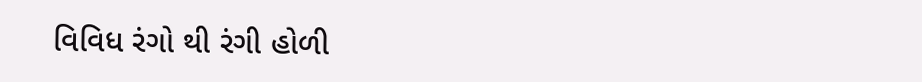વિવિધ રંગો થી રંગી હોળી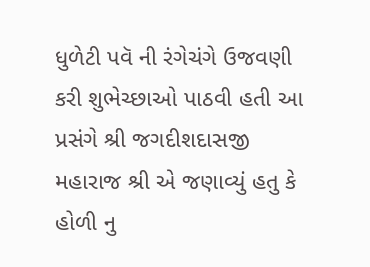ધુળેટી પવૅ ની રંગેચંગે ઉજવણી કરી શુભેચ્છાઓ પાઠવી હતી આ પ્રસંગે શ્રી જગદીશદાસજી મહારાજ શ્રી એ જણાવ્યું હતુ કે હોળી નુ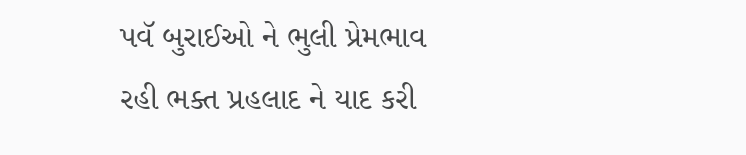પવૅ બુરાઈઓ ને ભુલી પ્રેમભાવ રહી ભક્ત પ્રહલાદ ને યાદ કરી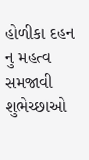હોળીકા દહન નુ મહત્વ સમજાવી શુભેચ્છાઓ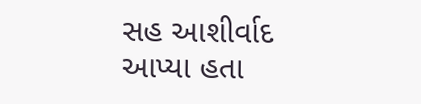સહ આશીર્વાદ આપ્યા હતા